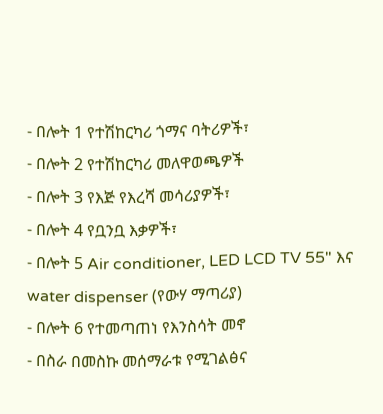- በሎት 1 የተሽከርካሪ ጎማና ባትሪዎች፣
- በሎት 2 የተሽከርካሪ መለዋወጫዎች
- በሎት 3 የእጅ የእረሻ መሳሪያዎች፣
- በሎት 4 የቧንቧ እቃዎች፣
- በሎት 5 Air conditioner, LED LCD TV 55" እና water dispenser (የውሃ ማጣሪያ)
- በሎት 6 የተመጣጠነ የእንስሳት መኖ
- በስራ በመስኩ መሰማራቱ የሚገልፅና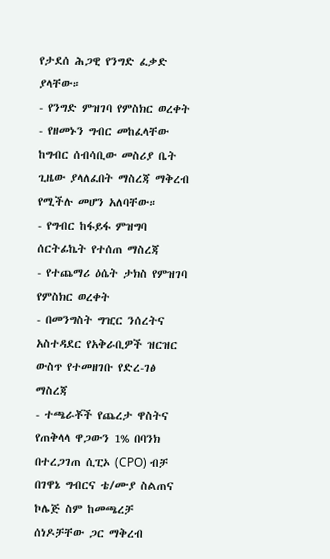የታደሰ ሕጋዊ የንግድ ፈቃድ ያላቸው።
- የንግድ ምዝገባ የምስክር ወረቀት
- የዘመኑን ግብር መከፈላቸው ከግብር ሰብሳቢው መስሪያ ቤት ጊዜው ያላለፈበት ማስረጃ ማቅረብ የሚችሉ መሆን አለባቸው።
- የግብር ከፋይፋ ምዝግባ ሰርትፊኬት የተሰጠ ማስረጃ
- የተጨማሪ ዕሴት ታክስ የምዝገባ የምስክር ወረቀት
- በመንግስት ግዢር ንሰረትና አስተዳደር የአቅራቢዎች ዝርዝር ውስጥ የተመዘገቡ የድረ-ገፅ ማስረጃ
- ተጫራቾች የጨረታ ዋስትና የጠቅላላ ዋጋውን 1% በባንክ በተረጋገጠ ሲፒኦ (CPO) ብቻ በገዋኔ ግብርና ቴ/ሙያ ስልጠና ኮሌጅ ስም ከመጫረቻ ሰነዶቻቸው ጋር ማቅረብ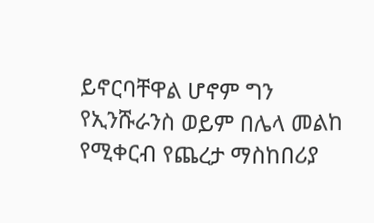ይኖርባቸዋል ሆኖም ግን የኢንሹራንስ ወይም በሌላ መልከ የሚቀርብ የጨረታ ማስከበሪያ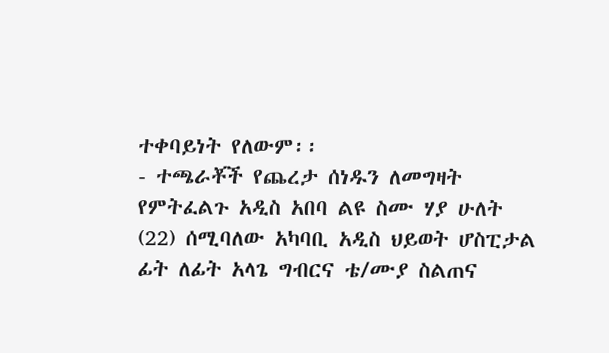ተቀባይነት የለውም፡፡
- ተጫራቾች የጨረታ ሰነዱን ለመግዛት የምትፈልጉ አዲስ አበባ ልዩ ስሙ ሃያ ሁለት (22) ሰሚባለው አካባቢ አዲስ ህይወት ሆስፒታል ፊት ለፊት አላጌ ግብርና ቴ/ሙያ ስልጠና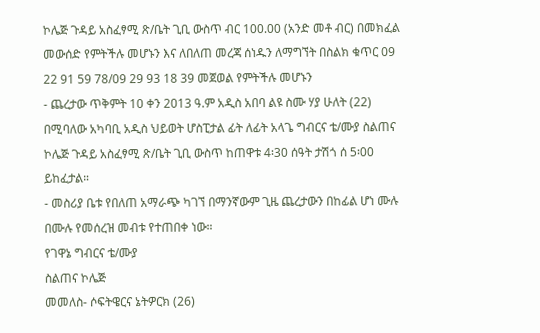ኮሌጅ ጉዳይ አስፈፃሚ ጽ/ቤት ጊቢ ውስጥ ብር 100.00 (አንድ መቶ ብር) በመክፈል መውሰድ የምትችሉ መሆኑን እና ለበለጠ መረጃ ሰነዱን ለማግኘት በስልክ ቁጥር 09 22 91 59 78/09 29 93 18 39 መጀወል የምትችሉ መሆኑን
- ጨረታው ጥቅምት 10 ቀን 2013 ዓ.ም አዲስ አበባ ልዩ ስሙ ሃያ ሁለት (22) በሚባለው አካባቢ አዲስ ህይወት ሆስፒታል ፊት ለፊት አላጌ ግብርና ቴ/ሙያ ስልጠና ኮሌጅ ጉዳይ አስፈፃሚ ጽ/ቤት ጊቢ ውስጥ ከጠዋቱ 4፡30 ሰዓት ታሽጎ ሰ 5፡00 ይከፈታል።
- መስሪያ ቤቱ የበለጠ አማራጭ ካገኘ በማንኛውም ጊዜ ጨረታውን በከፊል ሆነ ሙሉ በሙሉ የመሰረዝ መብቱ የተጠበቀ ነው።
የገዋኔ ግብርና ቴ/ሙያ
ስልጠና ኮሌጅ
መመለስ- ሶፍትዌርና ኔትዎርክ (26)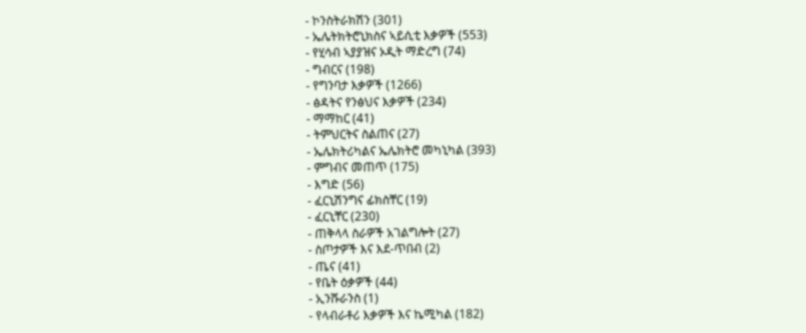- ኮንስትራክሽን (301)
- ኤሌትክትሮኒክስና ኣይሲቲ እቃዎች (553)
- የሂሳብ ኣያያዝና ኦዲት ማድረግ (74)
- ግብርና (198)
- የግንባታ እቃዎች (1266)
- ፅዳትና የንፅህና እቃዎች (234)
- ማማከር (41)
- ትምህርትና ስልጠና (27)
- ኤሌክትሪካልና ኤሌክትሮ መካኒካል (393)
- ምግብና መጠጥ (175)
- እግድ (56)
- ፈርኒሽንግና ፊክስቸር (19)
- ፈርኒቸር (230)
- ጠቅላላ ስራዎች አገልግሎት (27)
- ስጦታዎች እና እደ-ጥበብ (2)
- ጤና (41)
- የቤት ዕቃዎች (44)
- ኢንሹራንስ (1)
- የላብራቶሪ እቃዎች እና ኬሚካል (182)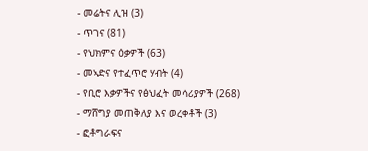- መሬትና ሊዝ (3)
- ጥገና (81)
- የህክምና ዕቃዎች (63)
- መኣድና የተፈጥሮ ሃብት (4)
- የቢሮ እቃዎችና የፅህፈት መሳሪያዎች (268)
- ማሸግያ መጠቅለያ እና ወረቀቶች (3)
- ፎቶግራፍና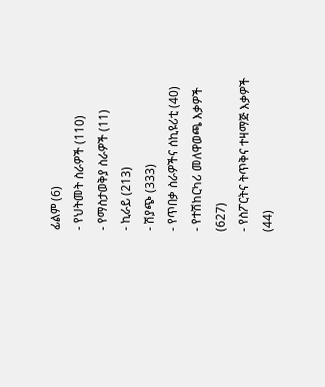ፊልም (6)
- የህትመት ስራዎች (110)
- የማስታወቅያ ስራዎች (11)
- ኪራይ (213)
- ሽያጭ (333)
- የጥበቃ ስራዎችና ሰኪዩሪቲ (40)
- የተሽከርካሪ መለዋወጫ እቃዎች (627)
- የስፖርትና ትጥቅና ተዛማጅ እቃዎች (44)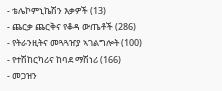- ቴሌኮምኒኬሽን እቃዎች (13)
- ጨርቃ ጨርቅና የቆዳ ውጤቶች (286)
- የትራንዚትና መጓጓዠያ ኣገልግሎት (100)
- የተሽከርካሪና ከባደ ማሽነሪ (166)
- መጋዝን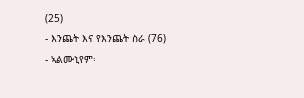(25)
- እንጨት እና የእንጨት ስራ (76)
- ኣልሙኒየም፡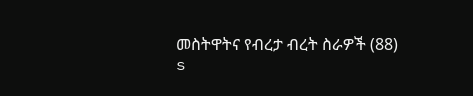መስትዋትና የብረታ ብረት ስራዎች (88)
s